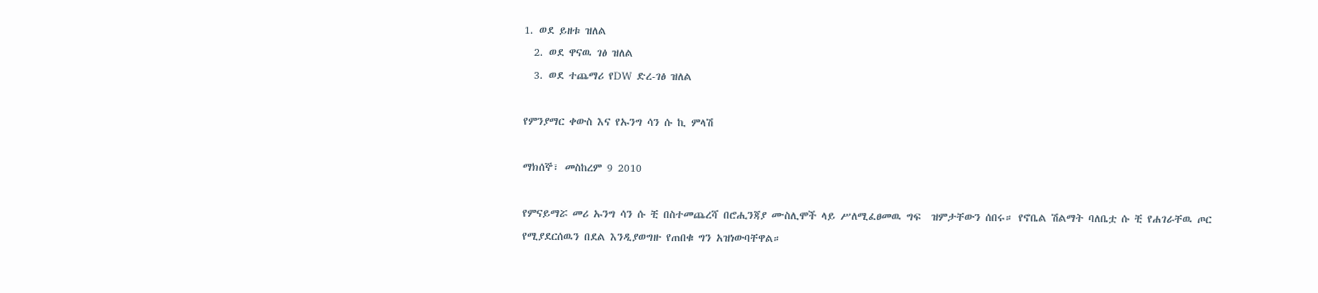1. ወደ ይዘቱ ዝለል
  2. ወደ ዋናዉ ገፅ ዝለል
  3. ወደ ተጨማሪ የDW ድረ-ገፅ ዝለል

የምንያማር ቀውስ እና የኡንግ ሳን ሱ ኪ ምላሽ

ማክሰኞ፣ መስከረም 9 2010

የምናይማሯ መሪ ኡንግ ሳን ሱ ቺ በስተመጨረሻ በሮሒንጃያ ሙስሊሞች ላይ ሥለሚፈፀመዉ ግፍ  ዝምታቸውን ሰበሩ። የኖቤል ሽልማት ባለቤቷ ሱ ቺ የሐገራቸዉ ጦር የሚያደርሰዉን በደል እንዲያወግዙ የጠበቁ ግን አዝነውባቸዋል።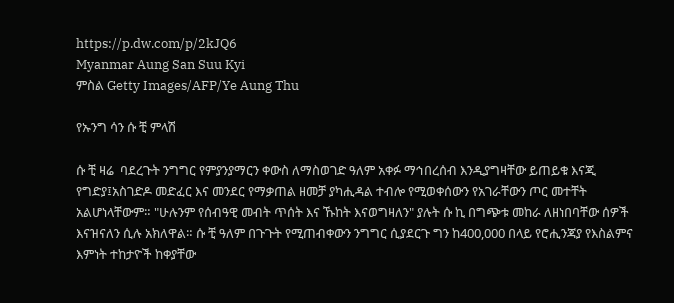https://p.dw.com/p/2kJQ6
Myanmar Aung San Suu Kyi
ምስል Getty Images/AFP/Ye Aung Thu

የኡንግ ሳን ሱ ቺ ምላሽ

ሱ ቺ ዛሬ  ባደረጉት ንግግር የምያንያማርን ቀውስ ለማስወገድ ዓለም አቀፉ ማኅበረሰብ እንዲያግዛቸው ይጠይቁ እናጂ የግድያ፤አስገድዶ መድፈር እና መንደር የማቃጠል ዘመቻ ያካሒዳል ተብሎ የሚወቀሰውን የአገራቸውን ጦር መተቸት አልሆነላቸውም። "ሁሉንም የሰብዓዊ መብት ጥሰት እና ኹከት እናወግዛለን" ያሉት ሱ ኪ በግጭቱ መከራ ለዘነበባቸው ሰዎች እናዝናለን ሲሉ አክለዋል። ሱ ቺ ዓለም በጉጉት የሚጠብቀውን ንግግር ሲያደርጉ ግን ከ400,000 በላይ የሮሒንጃያ የእስልምና እምነት ተከታዮች ከቀያቸው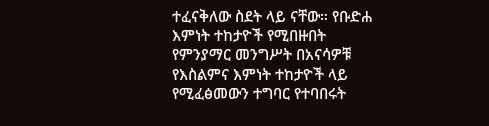ተፈናቅለው ስደት ላይ ናቸው። የቡድሐ እምነት ተከታዮች የሚበዙበት የምንያማር መንግሥት በአናሳዎቹ የእስልምና እምነት ተከታዮች ላይ የሚፈፅመውን ተግባር የተባበሩት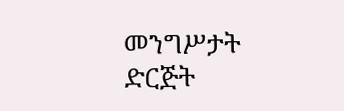መንግሥታት ድርጅት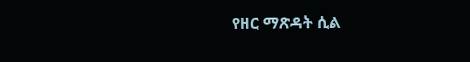የዘር ማጽዳት ሲል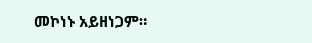መኮነኑ አይዘነጋም።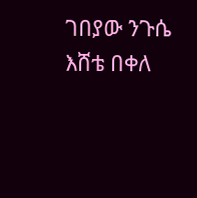ገበያው ንጉሴ
እሸቴ በቀለ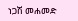ነጋሽ መሐመድ